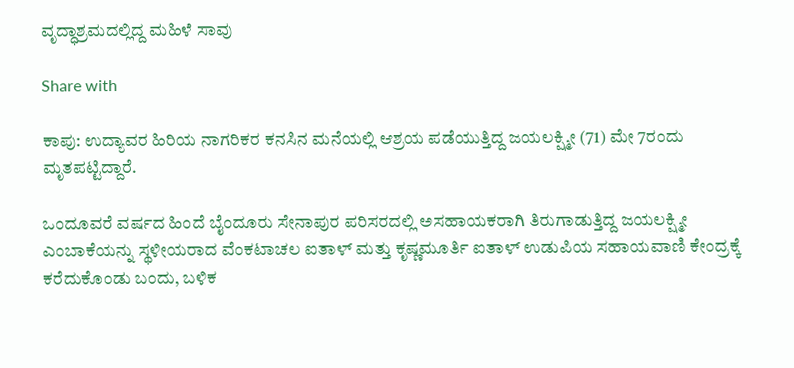ವೃದ್ಧಾಶ್ರಮದಲ್ಲಿದ್ದ ಮಹಿಳೆ ಸಾವು

Share with

ಕಾಪು: ಉದ್ಯಾವರ ಹಿರಿಯ ನಾಗರಿಕರ ಕನಸಿನ ಮನೆಯಲ್ಲಿ ಆಶ್ರಯ ಪಡೆಯುತ್ತಿದ್ದ ಜಯಲಕ್ಷ್ಮೀ (71) ಮೇ 7ರಂದು ಮೃತಪಟ್ಟಿದ್ದಾರೆ.

ಒಂದೂವರೆ ವರ್ಷದ ಹಿಂದೆ ಬೈಂದೂರು ಸೇನಾಪುರ ಪರಿಸರದಲ್ಲಿ ಅಸಹಾಯಕರಾಗಿ ತಿರುಗಾಡುತ್ತಿದ್ದ ಜಯಲಕ್ಷ್ಮೀ ಎಂಬಾಕೆಯನ್ನು ಸ್ಥಳೀಯರಾದ ವೆಂಕಟಾಚಲ ಐತಾಳ್ ಮತ್ತು ಕೃಷ್ಣಮೂರ್ತಿ ಐತಾಳ್ ಉಡುಪಿಯ ಸಹಾಯವಾಣಿ ಕೇಂದ್ರಕ್ಕೆ ಕರೆದುಕೊಂಡು ಬಂದು, ಬಳಿಕ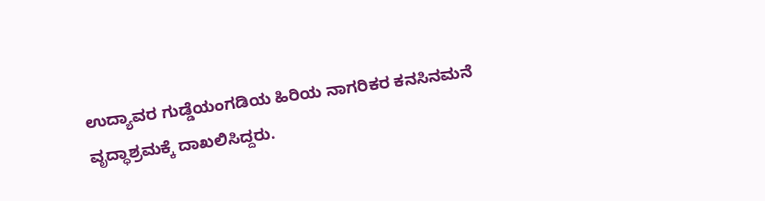ಉದ್ಯಾವರ ಗುಡ್ಡೆಯಂಗಡಿಯ ಹಿರಿಯ ನಾಗರಿಕರ ಕನಸಿನಮನೆ ವೃದ್ಧಾಶ್ರಮಕ್ಕೆ ದಾಖಲಿಸಿದ್ದರು.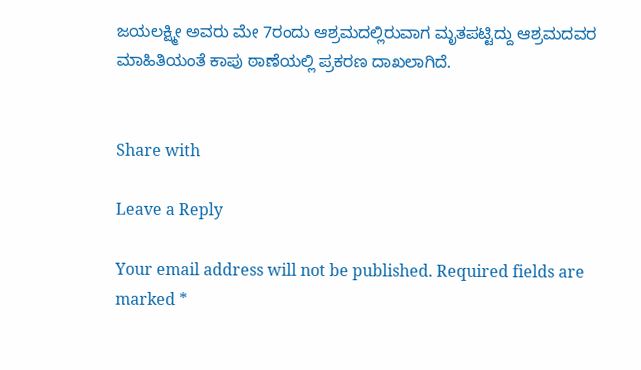ಜಯಲಕ್ಷ್ಮೀ ಅವರು ಮೇ 7ರಂದು ಆಶ್ರಮದಲ್ಲಿರುವಾಗ ಮೃತಪಟ್ಟಿದ್ದು ಆಶ್ರಮದವರ ಮಾಹಿತಿಯಂತೆ ಕಾಪು ಠಾಣೆಯಲ್ಲಿ ಪ್ರಕರಣ ದಾಖಲಾಗಿದೆ.


Share with

Leave a Reply

Your email address will not be published. Required fields are marked *